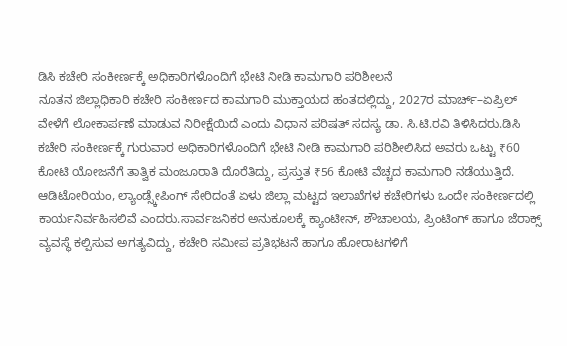ಡಿಸಿ ಕಚೇರಿ ಸಂಕೀರ್ಣಕ್ಕೆ ಅಧಿಕಾರಿಗಳೊಂದಿಗೆ ಭೇಟಿ ನೀಡಿ ಕಾಮಗಾರಿ ಪರಿಶೀಲನೆ
ನೂತನ ಜಿಲ್ಲಾಧಿಕಾರಿ ಕಚೇರಿ ಸಂಕೀರ್ಣದ ಕಾಮಗಾರಿ ಮುಕ್ತಾಯದ ಹಂತದಲ್ಲಿದ್ದು, 2027ರ ಮಾರ್ಚ್–ಏಪ್ರಿಲ್ ವೇಳೆಗೆ ಲೋಕಾರ್ಪಣೆ ಮಾಡುವ ನಿರೀಕ್ಷೆಯಿದೆ ಎಂದು ವಿಧಾನ ಪರಿಷತ್ ಸದಸ್ಯ ಡಾ. ಸಿ.ಟಿ.ರವಿ ತಿಳಿಸಿದರು.ಡಿಸಿ ಕಚೇರಿ ಸಂಕೀರ್ಣಕ್ಕೆ ಗುರುವಾರ ಅಧಿಕಾರಿಗಳೊಂದಿಗೆ ಭೇಟಿ ನೀಡಿ ಕಾಮಗಾರಿ ಪರಿಶೀಲಿಸಿದ ಅವರು ಒಟ್ಟು ₹60 ಕೋಟಿ ಯೋಜನೆಗೆ ತಾತ್ವಿಕ ಮಂಜೂರಾತಿ ದೊರೆತಿದ್ದು, ಪ್ರಸ್ತುತ ₹56 ಕೋಟಿ ವೆಚ್ಚದ ಕಾಮಗಾರಿ ನಡೆಯುತ್ತಿದೆ. ಆಡಿಟೋರಿಯಂ, ಲ್ಯಾಂಡ್ಸ್ಕೇಪಿಂಗ್ ಸೇರಿದಂತೆ ಏಳು ಜಿಲ್ಲಾ ಮಟ್ಟದ ಇಲಾಖೆಗಳ ಕಚೇರಿಗಳು ಒಂದೇ ಸಂಕೀರ್ಣದಲ್ಲಿ ಕಾರ್ಯನಿರ್ವಹಿಸಲಿವೆ ಎಂದರು.ಸಾರ್ವಜನಿಕರ ಅನುಕೂಲಕ್ಕೆ ಕ್ಯಾಂಟೀನ್, ಶೌಚಾಲಯ, ಪ್ರಿಂಟಿಂಗ್ ಹಾಗೂ ಜೆರಾಕ್ಸ್ ವ್ಯವಸ್ಥೆ ಕಲ್ಪಿಸುವ ಅಗತ್ಯವಿದ್ದು, ಕಚೇರಿ ಸಮೀಪ ಪ್ರತಿಭಟನೆ ಹಾಗೂ ಹೋರಾಟಗಳಿಗೆ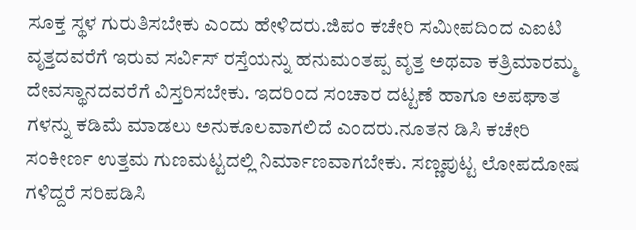ಸೂಕ್ತ ಸ್ಥಳ ಗುರುತಿಸಬೇಕು ಎಂದು ಹೇಳಿದರು.ಜಿಪಂ ಕಚೇರಿ ಸಮೀಪದಿಂದ ಎಐಟಿ ವೃತ್ತದವರೆಗೆ ಇರುವ ಸರ್ವಿಸ್ ರಸ್ತೆಯನ್ನು ಹನುಮಂತಪ್ಪ ವೃತ್ತ ಅಥವಾ ಕತ್ರಿಮಾರಮ್ಮ ದೇವಸ್ಥಾನದವರೆಗೆ ವಿಸ್ತರಿಸಬೇಕು. ಇದರಿಂದ ಸಂಚಾರ ದಟ್ಟಣೆ ಹಾಗೂ ಅಪಘಾತ ಗಳನ್ನು ಕಡಿಮೆ ಮಾಡಲು ಅನುಕೂಲವಾಗಲಿದೆ ಎಂದರು.ನೂತನ ಡಿಸಿ ಕಚೇರಿ ಸಂಕೀರ್ಣ ಉತ್ತಮ ಗುಣಮಟ್ಟದಲ್ಲಿ ನಿರ್ಮಾಣವಾಗಬೇಕು. ಸಣ್ಣಪುಟ್ಟ ಲೋಪದೋಷ ಗಳಿದ್ದರೆ ಸರಿಪಡಿಸಿ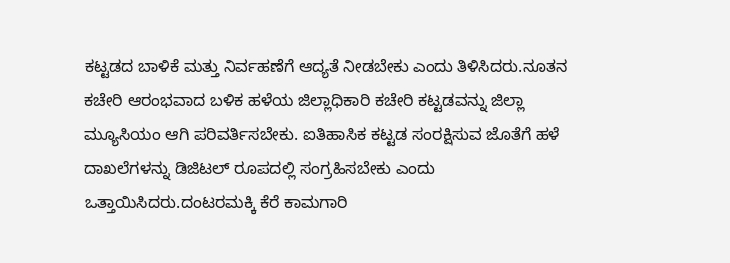ಕಟ್ಟಡದ ಬಾಳಿಕೆ ಮತ್ತು ನಿರ್ವಹಣೆಗೆ ಆದ್ಯತೆ ನೀಡಬೇಕು ಎಂದು ತಿಳಿಸಿದರು.ನೂತನ ಕಚೇರಿ ಆರಂಭವಾದ ಬಳಿಕ ಹಳೆಯ ಜಿಲ್ಲಾಧಿಕಾರಿ ಕಚೇರಿ ಕಟ್ಟಡವನ್ನು ಜಿಲ್ಲಾ ಮ್ಯೂಸಿಯಂ ಆಗಿ ಪರಿವರ್ತಿಸಬೇಕು. ಐತಿಹಾಸಿಕ ಕಟ್ಟಡ ಸಂರಕ್ಷಿಸುವ ಜೊತೆಗೆ ಹಳೆ ದಾಖಲೆಗಳನ್ನು ಡಿಜಿಟಲ್ ರೂಪದಲ್ಲಿ ಸಂಗ್ರಹಿಸಬೇಕು ಎಂದು ಒತ್ತಾಯಿಸಿದರು.ದಂಟರಮಕ್ಕಿ ಕೆರೆ ಕಾಮಗಾರಿ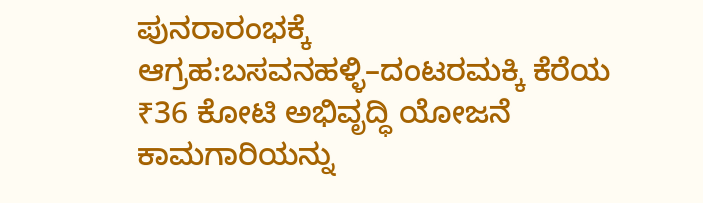ಪುನರಾರಂಭಕ್ಕೆ ಆಗ್ರಹ:ಬಸವನಹಳ್ಳಿ–ದಂಟರಮಕ್ಕಿ ಕೆರೆಯ ₹36 ಕೋಟಿ ಅಭಿವೃದ್ಧಿ ಯೋಜನೆ ಕಾಮಗಾರಿಯನ್ನು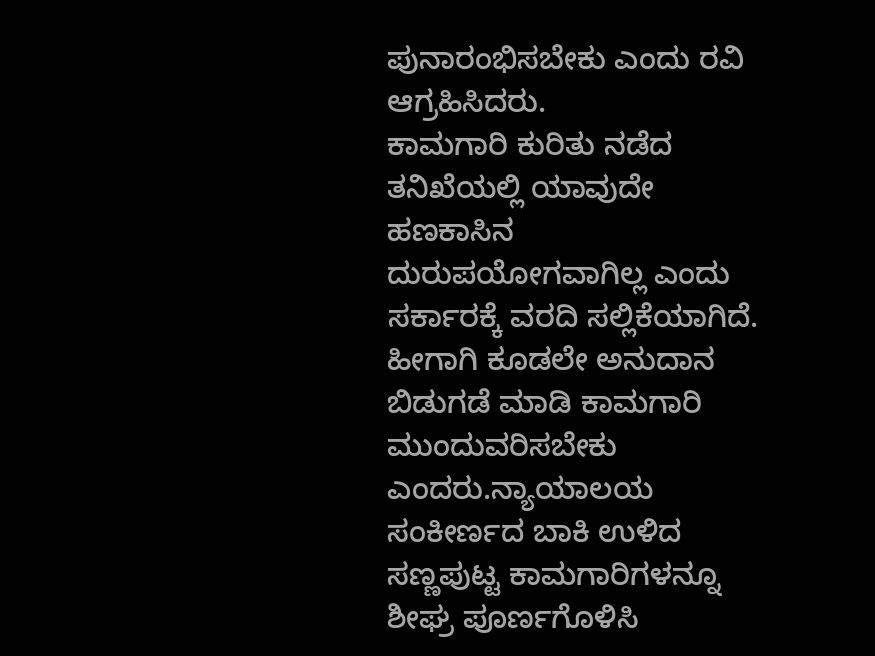ಪುನಾರಂಭಿಸಬೇಕು ಎಂದು ರವಿ ಆಗ್ರಹಿಸಿದರು.
ಕಾಮಗಾರಿ ಕುರಿತು ನಡೆದ ತನಿಖೆಯಲ್ಲಿ ಯಾವುದೇ ಹಣಕಾಸಿನ ದುರುಪಯೋಗವಾಗಿಲ್ಲ ಎಂದು ಸರ್ಕಾರಕ್ಕೆ ವರದಿ ಸಲ್ಲಿಕೆಯಾಗಿದೆ. ಹೀಗಾಗಿ ಕೂಡಲೇ ಅನುದಾನ ಬಿಡುಗಡೆ ಮಾಡಿ ಕಾಮಗಾರಿ ಮುಂದುವರಿಸಬೇಕು ಎಂದರು.ನ್ಯಾಯಾಲಯ ಸಂಕೀರ್ಣದ ಬಾಕಿ ಉಳಿದ ಸಣ್ಣಪುಟ್ಟ ಕಾಮಗಾರಿಗಳನ್ನೂ ಶೀಘ್ರ ಪೂರ್ಣಗೊಳಿಸಿ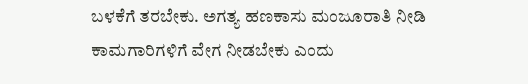ಬಳಕೆಗೆ ತರಬೇಕು. ಅಗತ್ಯ ಹಣಕಾಸು ಮಂಜೂರಾತಿ ನೀಡಿ ಕಾಮಗಾರಿಗಳಿಗೆ ವೇಗ ನೀಡಬೇಕು ಎಂದು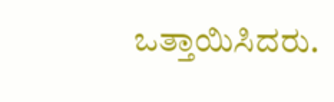ಒತ್ತಾಯಿಸಿದರು.